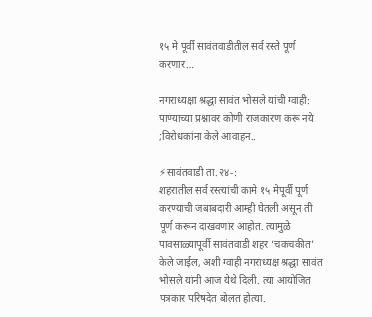१५ मे पूर्वी सावंतवाडीतील सर्व रस्ते पूर्ण करणार…

नगराध्यक्षा श्रद्धा सावंत भोसले यांची ग्वाही: पाण्याच्या प्रश्नावर कोणी राजकारण करू नये ;विरोधकांना केले आवाहन..

⚡सावंतवाडी ता.२४-:
शहरातील सर्व रस्त्यांची कामे १५ मेपूर्वी पूर्ण करण्याची जबाबदारी आम्ही घेतली असून ती पूर्ण करून दाखवणार आहोत. त्यामुळे पावसाळ्यापूर्वी सावंतवाडी शहर ‘चकचकीत’ केले जाईल, अशी ग्वाही नगराध्यक्ष श्रद्धा सावंत भोसले यांनी आज येथे दिली. त्या आयोजित पत्रकार परिषदेत बोलत होत्या.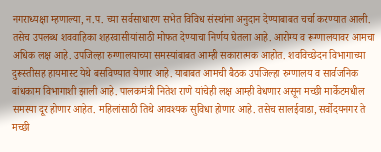नगराध्यक्षा म्हणाल्या, न.प. च्या सर्वसाधारण सभेत विविध संस्थांना अनुदान देण्याबाबत चर्चा करण्यात आली. तसेच उपलब्ध शववाहिका शहरवासीयांसाठी मोफत देण्याचा निर्णय घेतला आहे. आरोग्य व रूग्णालयावर आमचा अधिक लक्ष आहे. उपजिल्हा रुग्णालयाच्या समस्यांबाबत आम्ही सकारात्मक आहोत. शवविच्छेदन विभागाच्या दुरूस्तीसह हायमास्ट येथे बसविण्यात येणार आहे. याबाबत आमची बैठक उपजिल्हा रुग्णालय व सार्वजनिक बांधकाम विभागाशी झाली आहे. पालकमंत्री नितेश राणे यांचेही लक्ष आम्ही वेधणार असून मच्छी मार्केटमधील समस्या दूर होणार आहेत. महिलांसाठी तिथे आवश्यक सुविधा होणार आहे. तसेच सालईवाडा, सर्वोदयनगर ते मच्छी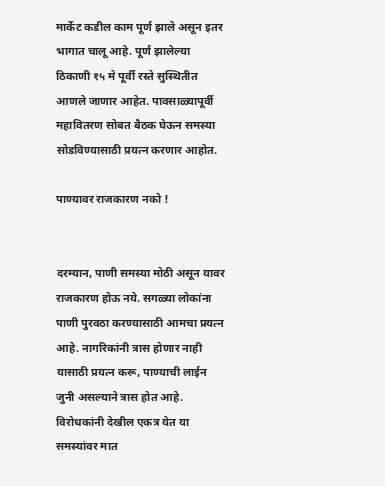मार्केट कडील काम पूर्ण झाले असून इतर भागात चालू आहे. पूर्ण झालेल्या ठिकाणी १५ मे पूर्वी रस्ते सुस्थितीत आणले जाणार आहेत. पावसाळ्यापूर्वी महावितरण सोबत बैठक घेऊन समस्या सोडविण्यासाठी प्रयत्न करणार आहोत.

पाण्यावर राजकारण नको !


दरम्यान, पाणी समस्या मोठी असून यावर राजकारण होऊ नये. सगळ्या लोकांना पाणी पुरवठा करण्यासाठी आमचा प्रयत्न आहे. नागरिकांनी त्रास होणार नाही यासाठी प्रयत्न करू, पाण्याची लाईन जुनी असल्याने त्रास होत आहे. विरोधकांनी देखील एकत्र येत या समस्यांवर मात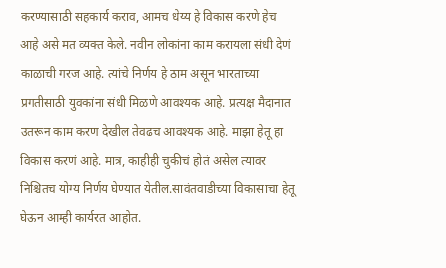करण्यासाठी सहकार्य कराव, आमच धेय्य हे विकास करणे हेच आहे असे मत व्यक्त केले. नवीन लोकांना काम करायला संधी देणं काळाची गरज आहे. त्यांचे निर्णय हे ठाम असून भारताच्या प्रगतीसाठी युवकांना संधी मिळणे आवश्यक आहे. प्रत्यक्ष मैदानात उतरून काम करण देखील तेवढच आवश्यक आहे. माझा हेतू हा विकास करणं आहे. मात्र, काहीही चुकीचं होतं असेल त्यावर निश्चितच योग्य निर्णय घेण्यात येतील.सावंतवाडीच्या विकासाचा हेतू घेऊन आम्ही कार्यरत आहोत.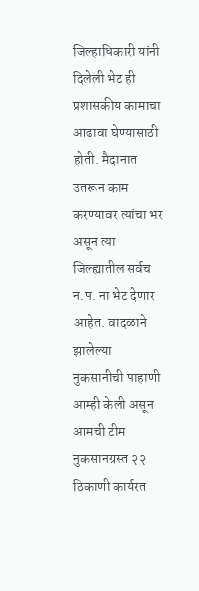जिल्हाधिकारी यांनी दिलेली भेट ही प्रशासकीय कामाचा आढावा घेण्यासाठी होती. मैदानात उतरून काम करण्यावर त्यांचा भर असून त्या जिल्ह्यातील सर्वच न.प. ना भेट देणार आहेत. वादळाने झालेल्या नुकसानीची पाहाणी आम्ही केली असून आमची टीम नुकसानग्रस्त २२ ठिकाणी कार्यरत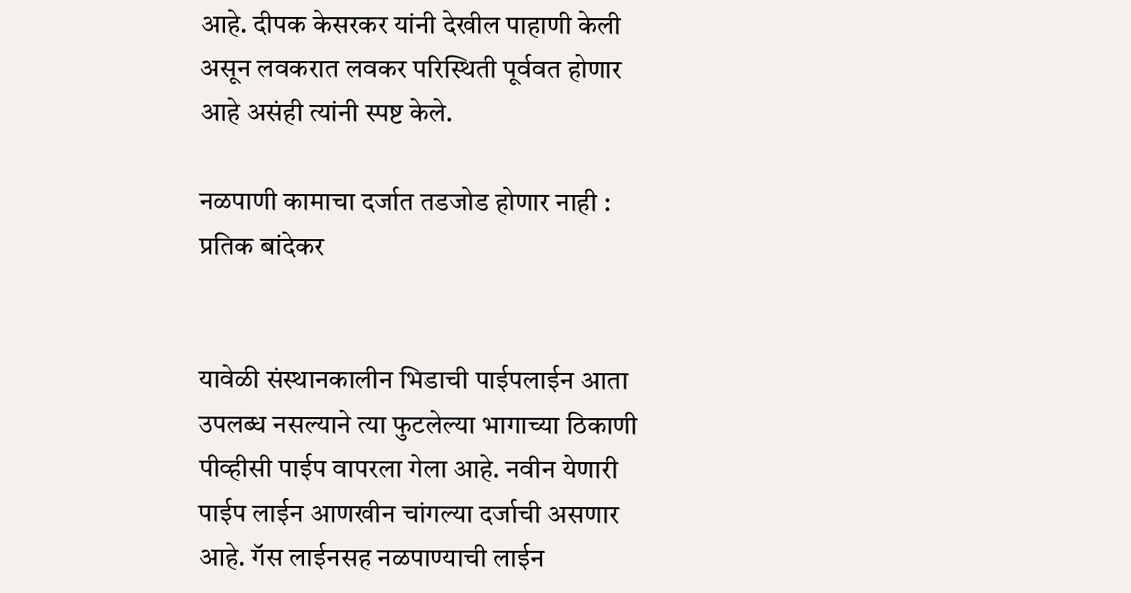आहे. दीपक केसरकर यांनी देखील पाहाणी केली असून लवकरात लवकर परिस्थिती पूर्ववत होणार आहे‌ असंही त्यांनी स्पष्ट केले.

नळपाणी कामाचा दर्जात तडजोड होणार नाही : प्रतिक बांदेकर


यावेळी संस्थानकालीन भिडाची पाईपलाईन आता उपलब्ध नसल्याने त्या फुटलेल्या भागाच्या ठिकाणी पीव्हीसी पाईप वापरला गेला आहे‌. नवीन येणारी पाईप लाईन आणखीन चांगल्या दर्जाची असणार आहे. गॅस लाईनसह नळपाण्याची लाईन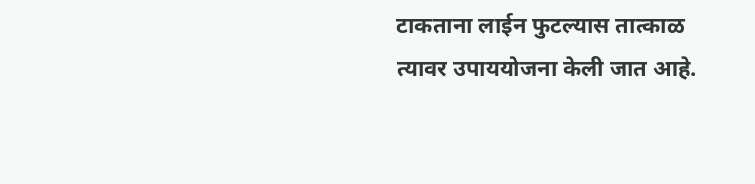टाकताना लाईन फुटल्यास तात्काळ त्यावर उपाययोजना केली जात आहे.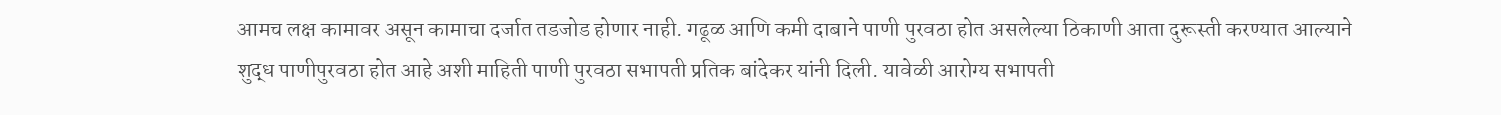आमच लक्ष कामावर असून कामाचा दर्जात तडजोड होणार नाही. गढूळ आणि कमी दाबाने पाणी पुरवठा होत असलेल्या ठिकाणी आता दुरूस्ती करण्यात आल्याने शुद्ध पाणीपुरवठा होत आहे अशी माहिती पाणी पुरवठा सभापती प्रतिक बांदेकर यांनी दिली. यावेळी आरोग्य सभापती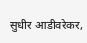सुधीर आडीवरेकर,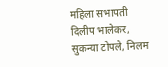महिला सभापती दिलीप भालेकर, सुकन्या टोपले, निलम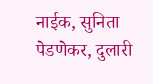नाईक, सुनिता पेडणेकर, दुलारी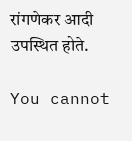रांगणेकर आदी उपस्थित होते.

You cannot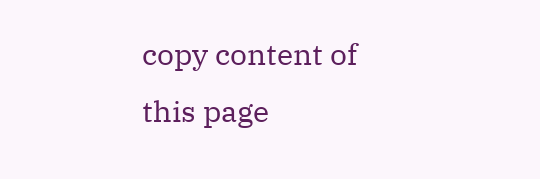copy content of this page